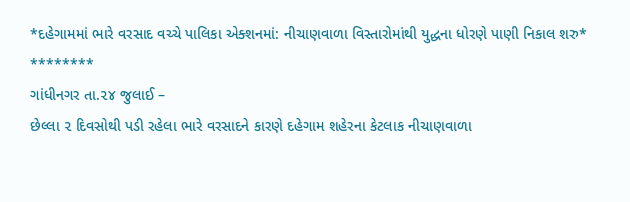*દહેગામમાં ભારે વરસાદ વચ્ચે પાલિકા એક્શનમાં: નીચાણવાળા વિસ્તારોમાંથી યુદ્ધના ધોરણે પાણી નિકાલ શરુ*
********
ગાંધીનગર તા.૨૪ જુલાઈ –
છેલ્લા ૨ દિવસોથી પડી રહેલા ભારે વરસાદને કારણે દહેગામ શહેરના કેટલાક નીચાણવાળા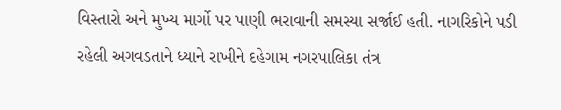વિસ્તારો અને મુખ્ય માર્ગો પર પાણી ભરાવાની સમસ્યા સર્જાઈ હતી. નાગરિકોને પડી રહેલી અગવડતાને ધ્યાને રાખીને દહેગામ નગરપાલિકા તંત્ર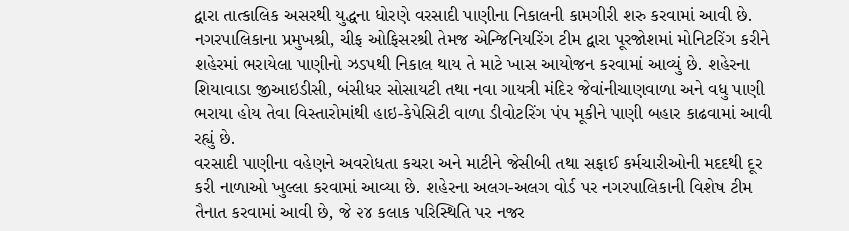દ્વારા તાત્કાલિક અસરથી યુદ્ધના ધોરણે વરસાદી પાણીના નિકાલની કામગીરી શરુ કરવામાં આવી છે.
નગરપાલિકાના પ્રમુખશ્રી, ચીફ ઓફિસરશ્રી તેમજ એન્જિનિયરિંગ ટીમ દ્વારા પૂરજોશમાં મોનિટરિંગ કરીને શહેરમાં ભરાયેલા પાણીનો ઝડપથી નિકાલ થાય તે માટે ખાસ આયોજન કરવામાં આવ્યું છે. શહેરના શિયાવાડા જીઆઇડીસી, બંસીધર સોસાયટી તથા નવા ગાયત્રી મંદિર જેવાંનીચાણવાળા અને વધુ પાણી ભરાયા હોય તેવા વિસ્તારોમાંથી હાઇ-કેપેસિટી વાળા ડીવોટરિંગ પંપ મૂકીને પાણી બહાર કાઢવામાં આવી રહ્યું છે.
વરસાદી પાણીના વહેણને અવરોધતા કચરા અને માટીને જેસીબી તથા સફાઈ કર્મચારીઓની મદદથી દૂર કરી નાળાઓ ખુલ્લા કરવામાં આવ્યા છે. શહેરના અલગ-અલગ વોર્ડ પર નગરપાલિકાની વિશેષ ટીમ તૈનાત કરવામાં આવી છે, જે ૨૪ કલાક પરિસ્થિતિ પર નજર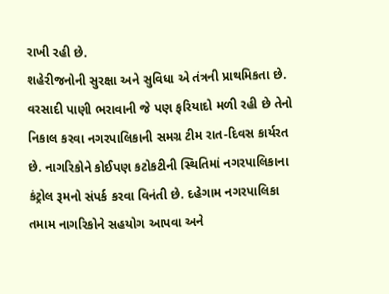રાખી રહી છે.
શહેરીજનોની સુરક્ષા અને સુવિધા એ તંત્રની પ્રાથમિકતા છે. વરસાદી પાણી ભરાવાની જે પણ ફરિયાદો મળી રહી છે તેનો નિકાલ કરવા નગરપાલિકાની સમગ્ર ટીમ રાત-દિવસ કાર્યરત છે. નાગરિકોને કોઈપણ કટોકટીની સ્થિતિમાં નગરપાલિકાના કંટ્રોલ રૂમનો સંપર્ક કરવા વિનંતી છે. દહેગામ નગરપાલિકા તમામ નાગરિકોને સહયોગ આપવા અને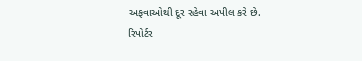અફવાઓથી દૂર રહેવા અપીલ કરે છે.
રિપોર્ટર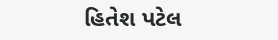હિતેશ પટેલ